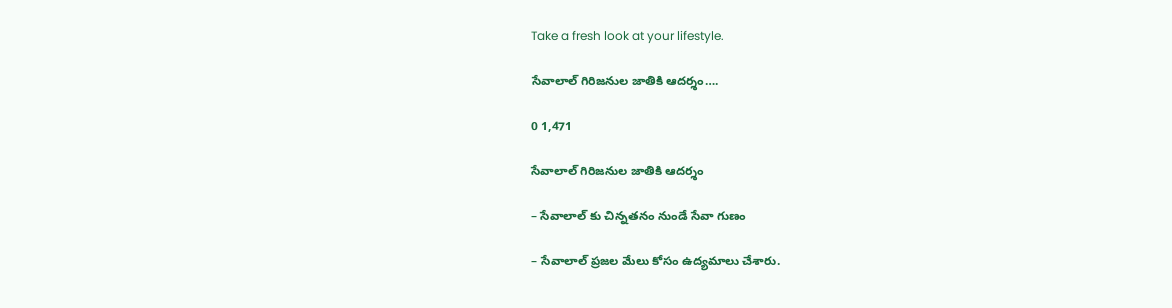Take a fresh look at your lifestyle.

సేవాలాల్ గిరిజనుల జాతికి ఆదర్శం….

0 1,471

సేవాలాల్ గిరిజనుల జాతికి ఆదర్శం

– సేవాలాల్ కు చిన్నతనం నుండే సేవా గుణం

– సేవాలాల్ ప్రజల మేలు కోసం ఉద్యమాలు చేశారు.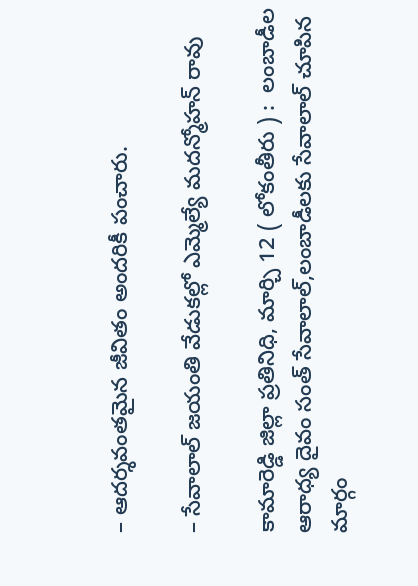– ఆదర్శవంతమైన జీవితం అందరికీ పంచారు.

– సేవాలాల్ జయంతి వేడుకల్లో ఎమ్మెల్యే మదన్మోహన్ రావు

కామారెడ్డి జిల్లా ప్రతినిధి, మార్చి 12 ( లోకంతీరు ) :  లంబాడీల ఆరాధ్య దైవం సంత్ సేవాలాల్,లంబాడీలకు సేవాలాల్ చూపిన మార్గం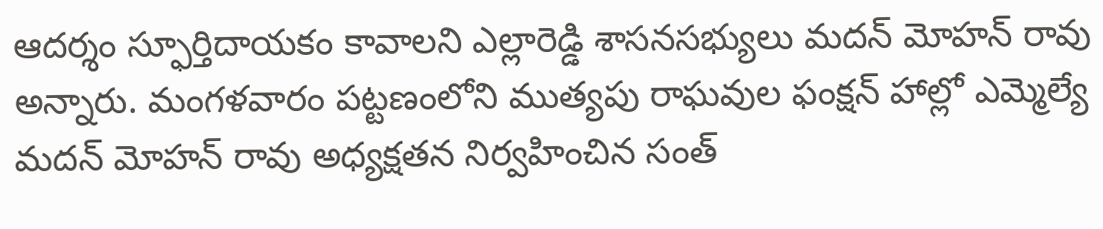ఆదర్శం స్ఫూర్తిదాయకం కావాలని ఎల్లారెడ్డి శాసనసభ్యులు మదన్ మోహన్ రావు అన్నారు. మంగళవారం పట్టణంలోని ముత్యపు రాఘవుల ఫంక్షన్ హాల్లో ఎమ్మెల్యే మదన్ మోహన్ రావు అధ్యక్షతన నిర్వహించిన సంత్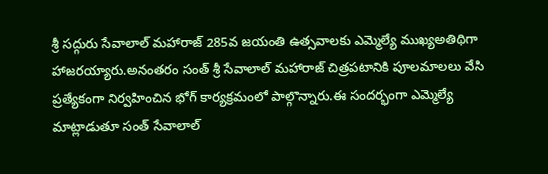శ్రీ సద్గురు సేవాలాల్ మహారాజ్ 285వ జయంతి ఉత్సవాలకు ఎమ్మెల్యే ముఖ్యఅతిథిగా హాజరయ్యారు.అనంతరం సంత్ శ్రీ సేవాలాల్ మహారాజ్ చిత్రపటానికి పూలమాలలు వేసి ప్రత్యేకంగా నిర్వహించిన భోగ్ కార్యక్రమంలో పాల్గొన్నారు.ఈ సందర్భంగా ఎమ్మెల్యే మాట్లాడుతూ సంత్ సేవాలాల్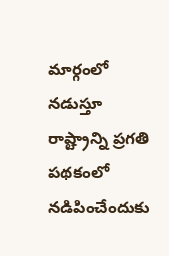మార్గంలో నడుస్తూ రాష్ట్రాన్ని ప్రగతి పథకంలో నడిపించేందుకు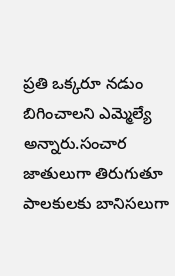ప్రతి ఒక్కరూ నడుం బిగించాలని ఎమ్మెల్యే అన్నారు.సంచార జాతులుగా తిరుగుతూ పాలకులకు బానిసలుగా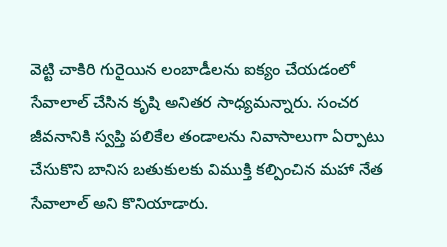వెట్టి చాకిరి గురైయిన లంబాడీలను ఐక్యం చేయడంలో సేవాలాల్ చేసిన కృషి అనితర సాధ్యమన్నారు. సంచర జీవనానికి స్వప్తి పలికేల తండాలను నివాసాలుగా ఏర్పాటు చేసుకొని బానిస బతుకులకు విముక్తి కల్పించిన మహా నేత సేవాలాల్ అని కొనియాడారు.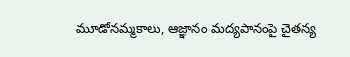మూడోనమ్మకాలు, ఆజ్ఞానం మద్యపానంపై చైతన్య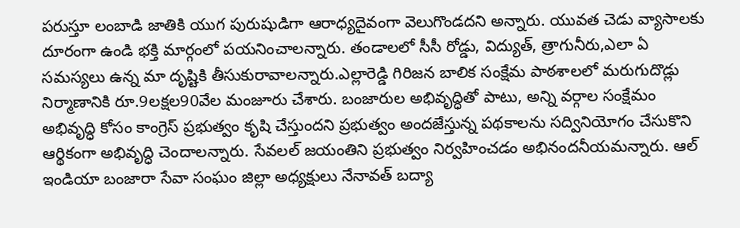పరుస్తూ లంబాడి జాతికి యుగ పురుషుడిగా ఆరాధ్యదైవంగా వెలుగొండదని అన్నారు. యువత చెడు వ్యాసాలకు దూరంగా ఉండి భక్తి మార్గంలో పయనించాలన్నారు. తండాలలో సీసీ రోడ్డు, విద్యుత్, త్రాగునీరు,ఎలా ఏ సమస్యలు ఉన్న మా దృష్టికి తీసుకురావాలన్నారు.ఎల్లారెడ్డి గిరిజన బాలిక సంక్షేమ పాఠశాలలో మరుగుదొడ్లు నిర్మాణానికి రూ.9లక్షల90వేల మంజూరు చేశారు. బంజారుల అభివృద్ధితో పాటు, అన్ని వర్గాల సంక్షేమం అభివృద్ధి కోసం కాంగ్రెస్ ప్రభుత్వం కృషి చేస్తుందని ప్రభుత్వం అందజేస్తున్న పథకాలను సద్వినియోగం చేసుకొని ఆర్థికంగా అభివృద్ధి చెందాలన్నారు. సేవలల్ జయంతిని ప్రభుత్వం నిర్వహించడం అభినందనీయమన్నారు. ఆల్ ఇండియా బంజారా సేవా సంఘం జిల్లా అధ్యక్షులు నేనావత్ బద్యా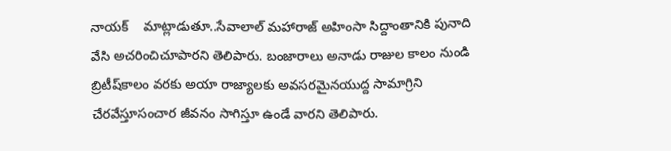నాయక్    మాట్లాడుతూ..సేవాలాల్ మహారాజ్ అహింసా సిద్దాంతానికి పునాది వేసి అచరించిచూపారని తెలిపారు. బంజారాలు అనాడు రాజుల కాలం నుండి బ్రిటీష్‌కాలం వరకు అయా రాజ్యాలకు అవసరమైనయుద్ద సామాగ్రిని చేరవేస్తూసంచార జీవనం సాగిస్తూ ఉండే వారని తెలిపారు.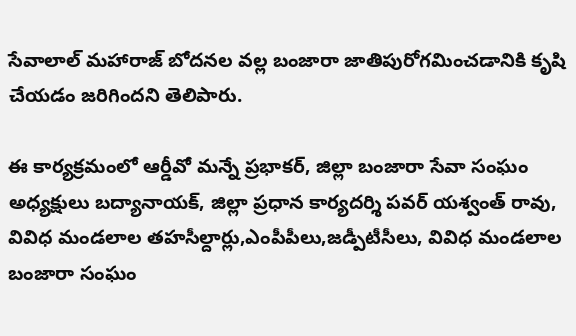సేవాలాల్ మహారాజ్ బోదనల వల్ల బంజారా జాతిపురోగమించడానికి కృషి చేయడం జరిగిందని తెలిపారు.

ఈ కార్యక్రమంలో ఆర్డీవో మన్నే ప్రభాకర్, జిల్లా బంజారా సేవా సంఘం అధ్యక్షులు బద్యానాయక్, జిల్లా ప్రధాన కార్యదర్శి పవర్ యశ్వంత్ రావు, వివిధ మండలాల తహసీల్దార్లు,ఎంపీపీలు,జడ్పీటీసీలు, వివిధ మండలాల బంజారా సంఘం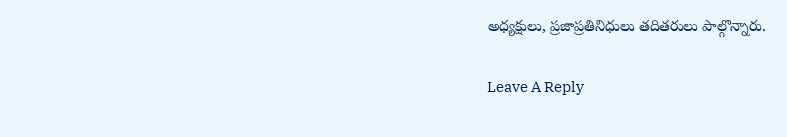అధ్యక్షులు, ప్రజాప్రతినిధులు తదితరులు పాల్గొన్నారు.

Leave A Reply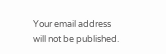Your email address will not be published.